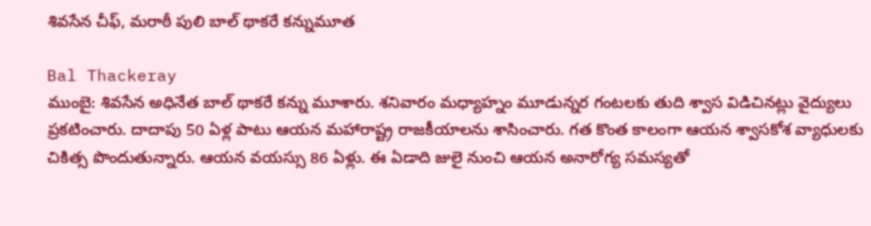శివసేన చీఫ్, మరాఠీ పులి బాల్ థాకరే కన్నుమూత

Bal Thackeray
ముంబై: శివసేన అధినేత బాల్ థాకరే కన్ను మూశారు. శనివారం మధ్యాహ్నం మూడున్నర గంటలకు తుది శ్వాస విడిచినట్లు వైద్యులు ప్రకటించారు. దాదాపు 50 ఏళ్ల పాటు ఆయన మహారాష్ట్ర రాజకీయాలను శాసించారు. గత కొంత కాలంగా ఆయన శ్వాసకోశ వ్యాధులకు చికిత్స పొందుతున్నారు. ఆయన వయస్సు 86 ఏళ్లు. ఈ ఏడాది జులై నుంచి ఆయన అనారోగ్య సమస్యతో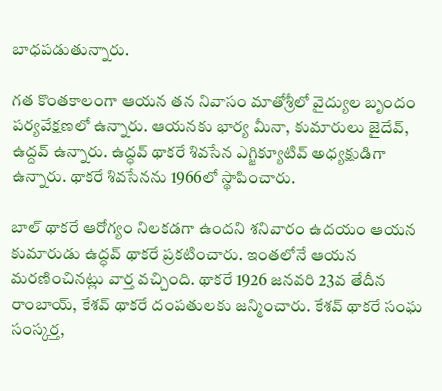బాధపడుతున్నారు.

గత కొంతకాలంగా ఆయన తన నివాసం మాతోశ్రీలో వైద్యుల బృందం పర్యవేక్షణలో ఉన్నారు. ఆయనకు భార్య మీనా, కుమారులు జైదేవ్, ఉద్దవ్ ఉన్నారు. ఉద్ధవ్ థాకరే శివసేన ఎగ్జిక్యూటివ్ అధ్యక్షుడిగా ఉన్నారు. థాకరే శివసేనను 1966లో స్థాపించారు.

బాల్ థాకరే ఆరోగ్యం నిలకడగా ఉందని శనివారం ఉదయం ఆయన కుమారుడు ఉద్ధవ్ థాకరే ప్రకటించారు. ఇంతలోనే ఆయన మరణించినట్లు వార్త వచ్చింది. థాకరే 1926 జనవరి 23వ తేదీన రాంబాయ్, కేశవ్ థాకరే దంపతులకు జన్మించారు. కేశవ్ థాకరే సంఘ సంస్కర్త,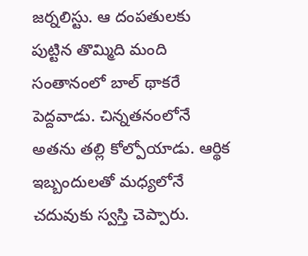జర్నలిస్టు. ఆ దంపతులకు పుట్టిన తొమ్మిది మంది సంతానంలో బాల్ థాకరే పెద్దవాడు. చిన్నతనంలోనే అతను తల్లి కోల్పోయాడు. ఆర్థిక ఇబ్బందులతో మధ్యలోనే చదువుకు స్వస్తి చెప్పారు.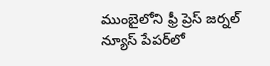ముంబైలోని ఫ్రీ ప్రెస్ జర్నల్ న్యూస్ పేపర్‌లో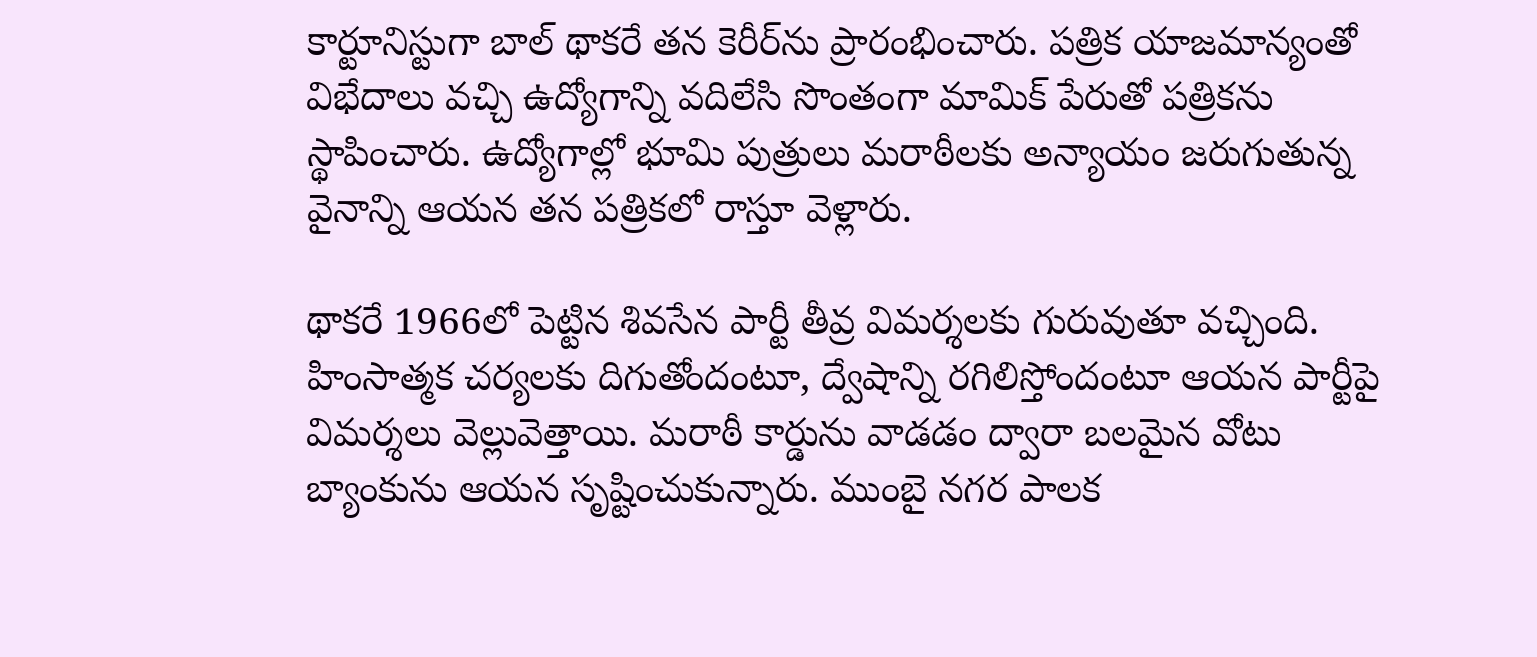కార్టూనిస్టుగా బాల్ థాకరే తన కెరీర్‌ను ప్రారంభించారు. పత్రిక యాజమాన్యంతో విభేదాలు వచ్చి ఉద్యోగాన్ని వదిలేసి సొంతంగా మామిక్ పేరుతో పత్రికను స్థాపించారు. ఉద్యోగాల్లో భూమి పుత్రులు మరాఠీలకు అన్యాయం జరుగుతున్న వైనాన్ని ఆయన తన పత్రికలో రాస్తూ వెళ్లారు.

థాకరే 1966లో పెట్టిన శివసేన పార్టీ తీవ్ర విమర్శలకు గురువుతూ వచ్చింది. హింసాత్మక చర్యలకు దిగుతోందంటూ, ద్వేషాన్ని రగిలిస్తోందంటూ ఆయన పార్టీపై విమర్శలు వెల్లువెత్తాయి. మరాఠీ కార్డును వాడడం ద్వారా బలమైన వోటు బ్యాంకును ఆయన సృష్టించుకున్నారు. ముంబై నగర పాలక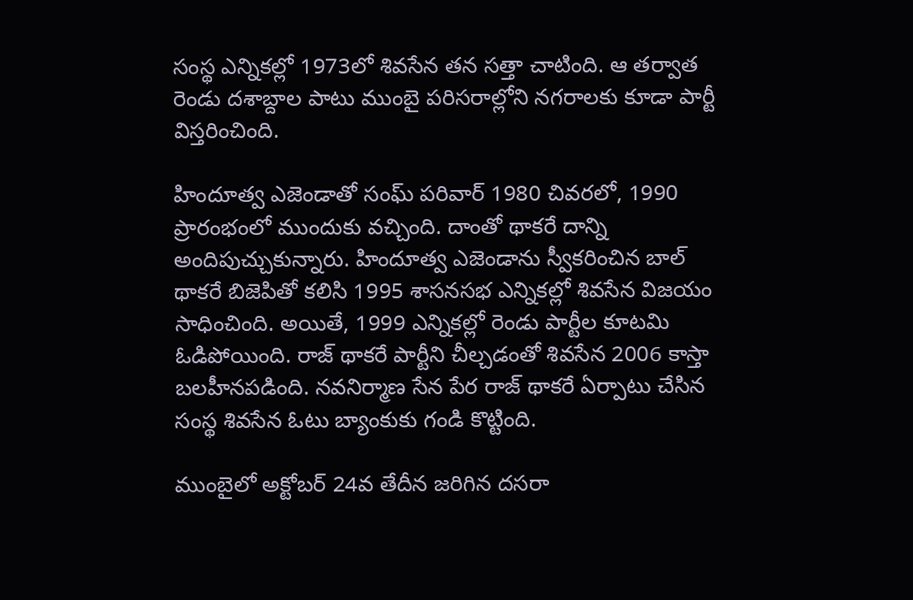సంస్థ ఎన్నికల్లో 1973లో శివసేన తన సత్తా చాటింది. ఆ తర్వాత రెండు దశాబ్దాల పాటు ముంబై పరిసరాల్లోని నగరాలకు కూడా పార్టీ విస్తరించింది.

హిందూత్వ ఎజెండాతో సంఘ్ పరివార్ 1980 చివరలో, 1990 ప్రారంభంలో ముందుకు వచ్చింది. దాంతో థాకరే దాన్ని అందిపుచ్చుకున్నారు. హిందూత్వ ఎజెండాను స్వీకరించిన బాల్ థాకరే బిజెపితో కలిసి 1995 శాసనసభ ఎన్నికల్లో శివసేన విజయం సాధించింది. అయితే, 1999 ఎన్నికల్లో రెండు పార్టీల కూటమి ఓడిపోయింది. రాజ్ థాకరే పార్టీని చీల్చడంతో శివసేన 2006 కాస్తా బలహీనపడింది. నవనిర్మాణ సేన పేర రాజ్ థాకరే ఏర్పాటు చేసిన సంస్థ శివసేన ఓటు బ్యాంకుకు గండి కొట్టింది.

ముంబైలో అక్టోబర్ 24వ తేదీన జరిగిన దసరా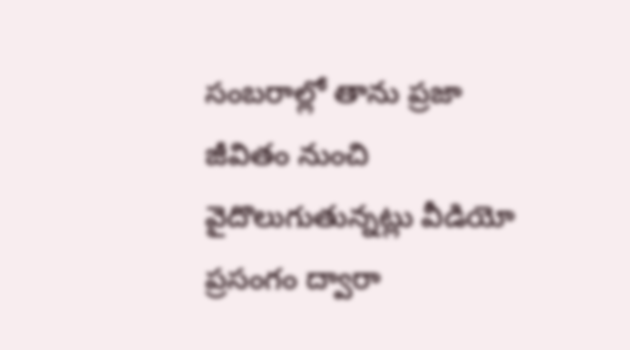సంబరాల్లో తాను ప్రజా జీవితం నుంచి వైదొలుగుతున్నట్లు వీడియో ప్రసంగం ద్వారా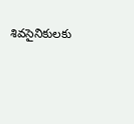శివసైనికులకు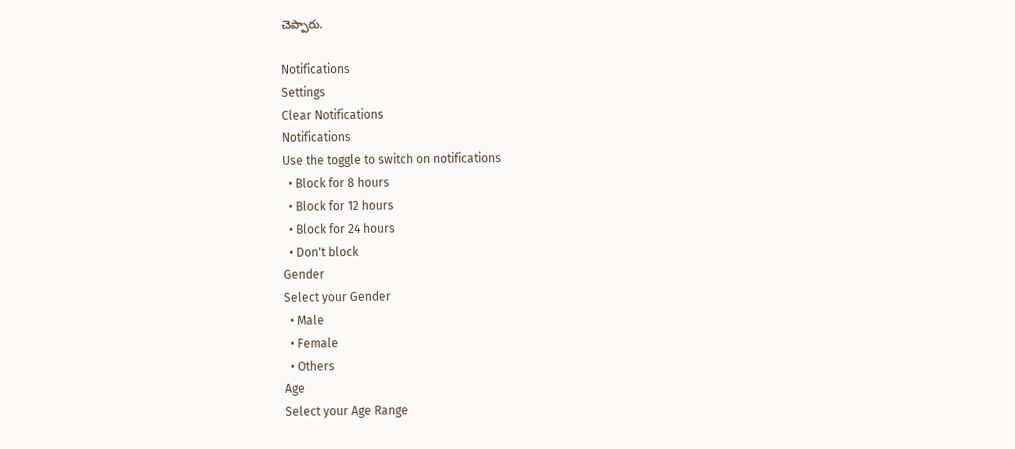చెప్పారు.

Notifications
Settings
Clear Notifications
Notifications
Use the toggle to switch on notifications
  • Block for 8 hours
  • Block for 12 hours
  • Block for 24 hours
  • Don't block
Gender
Select your Gender
  • Male
  • Female
  • Others
Age
Select your Age Range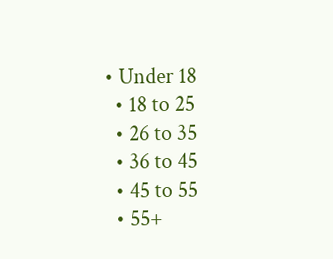• Under 18
  • 18 to 25
  • 26 to 35
  • 36 to 45
  • 45 to 55
  • 55+